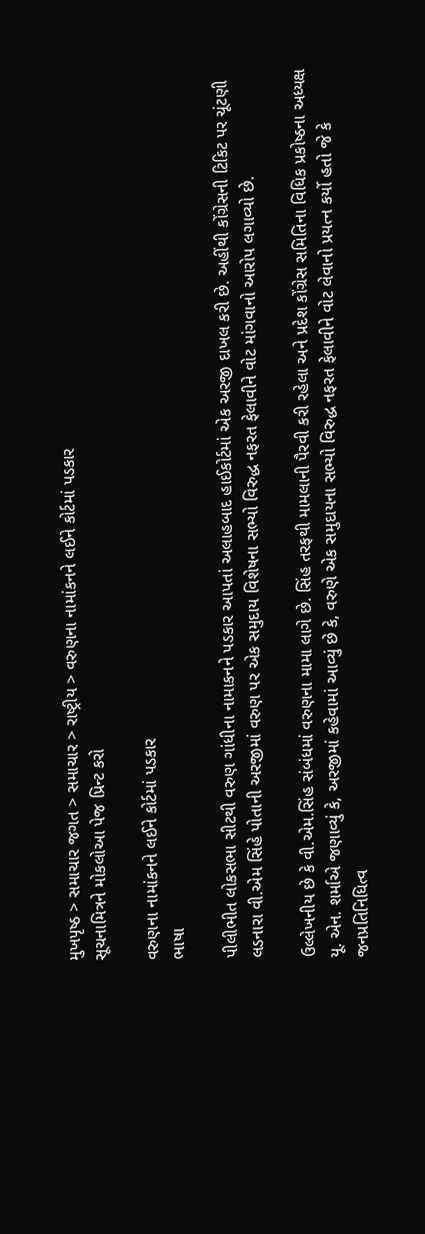મુખપૃષ્ઠ > સમાચાર જગત > સમાચાર > રાષ્ટ્રીય > વરુણના નામાંકનને લઈને કોર્ટમાં પડકાર
સૂચનામિત્રને મોકલોઆ પેજ પ્રિન્ટ કરો

વરુણના નામાંકનને લઈને કોર્ટમાં પડકાર
ભાષા

પીલીભીત લોકસભા સીટથી વરુણ ગાંધીના નામાકનને પડકાર આપતાં અલાહબાદ હાઈકોર્ટમાં એક અરજી દાખલ કરી છે. અહીંથી કોંગ્રેસની ટિકિટ પર ચૂંટણી લડનારા વી.એમ સિંહે પોતાની અરજીમાં વરુણ પર એક સમુદાય વિશેષના સભ્યો વિરુદ્ધ નફરત ફેલાવીને વોટ માંગવાનો આરોપ લગાવ્યો છે.

ઉલ્લેખનીય છે કે વી.એમ.સિંહ સંબંધમાં વરુણના મામા લાગે છે. સિંહ તરફથી મામલાની પૈરવી કરી રહેલા અને પ્રદેશ કોંગ્રેસ સમિતિના વિધિક પ્રકોષ્ઠના અધ્યક્ષ યૂ. એન. શર્માએ જણાવ્યું કે, અરજીમાં કહેવામાં આવ્યું છે કે, વરુણે એક સમુદાયના સભ્યો વિરુદ્ધ નફરત ફેલાવીને વોટ લેવાનો પ્રયત્ન કર્યો હતો જે કે જનપ્રતિનિધિત્વ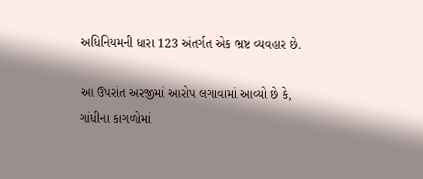અધિનિયમની ધારા 123 અંતર્ગત એક ભ્રષ્ટ વ્યવહાર છે.

આ ઉપરાંત અરજીમાં આરોપ લગાવામાં આવ્યો છે કે, ગાંધીના કાગળોમાં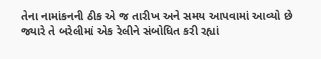તેના નામાંકનની ઠીક એ જ તારીખ અને સમય આપવામાં આવ્યો છે જ્યારે તે બરેલીમાં એક રેલીને સંબોધિત કરી રહ્યાં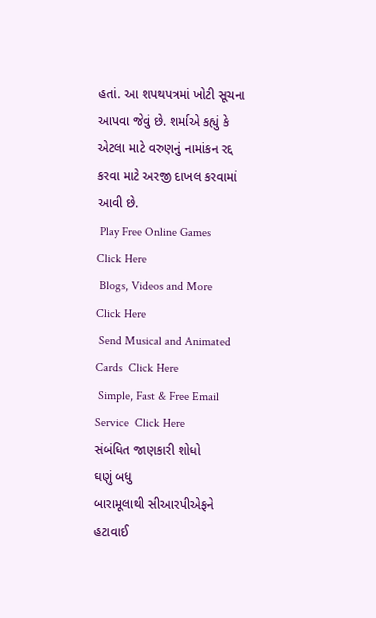હતાં. આ શપથપત્રમાં ખોટી સૂચના આપવા જેવું છે. શર્માએ કહ્યું કે એટલા માટે વરુણનું નામાંકન રદ્દ કરવા માટે અરજી દાખલ કરવામાં આવી છે.
 Play Free Online Games  Click Here
 Blogs, Videos and More  Click Here
 Send Musical and Animated Cards  Click Here
 Simple, Fast & Free Email Service  Click Here
સંબંધિત જાણકારી શોધો
ઘણું બધુ
બારામૂલાથી સીઆરપીએફને હટાવાઈ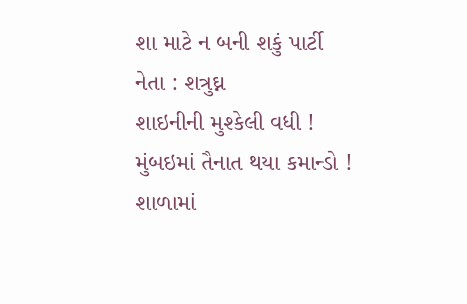શા માટે ન બની શકું પાર્ટી નેતા : શત્રુઘ્ન
શાઇનીની મુશ્કેલી વધી !
મુંબઇમાં તૈનાત થયા કમાન્ડો !
શાળામાં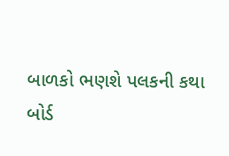બાળકો ભણશે પલકની કથા
બોર્ડ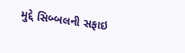મુદ્દે સિબ્બલની સફાઇ